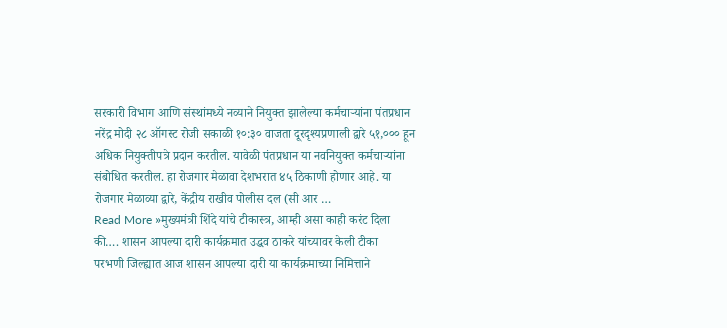सरकारी विभाग आणि संस्थांमध्ये नव्याने नियुक्त झालेल्या कर्मचाऱ्यांना पंतप्रधान नरेंद्र मोदी २८ ऑगस्ट रोजी सकाळी १०:३० वाजता दूरदृश्यप्रणाली द्वारे ५१,००० हून अधिक नियुक्तीपत्रे प्रदान करतील. यावेळी पंतप्रधान या नवनियुक्त कर्मचाऱ्यांना संबोधित करतील. हा रोजगार मेळावा देशभरात ४५ ठिकाणी होणार आहे. या रोजगार मेळाव्या द्वारे, केंद्रीय राखीव पोलीस दल (सी आर …
Read More »मुख्यमंत्री शिंदे यांचे टीकास्त्र, आम्ही असा काही करंट दिला की…. शासन आपल्या दारी कार्यक्रमात उद्धव ठाकरे यांच्यावर केली टीका
परभणी जिल्ह्यात आज शासन आपल्या दारी या कार्यक्रमाच्या निमित्ताने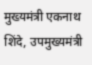मुख्यमंत्री एकनाथ शिंदे, उपमुख्यमंत्री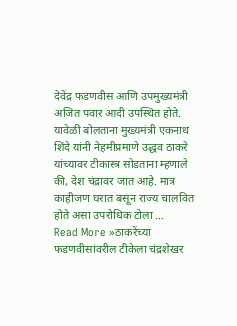देवेंद्र फडणवीस आणि उपमुख्यमंत्री अजित पवार आदी उपस्थित होते. यावेळी बोलताना मुख्यमंत्री एकनाथ शिंदे यांनी नेहमीप्रमाणे उद्धव ठाकरे यांच्यावर टीकास्त्र सोडताना म्हणाले की, देश चंद्रावर जात आहे. मात्र काहीजण घरात बसून राज्य चालवित होते असा उपरोधिक टोला …
Read More »ठाकरेंच्या फडणवीसांवरील टीकेला चंद्रशेखर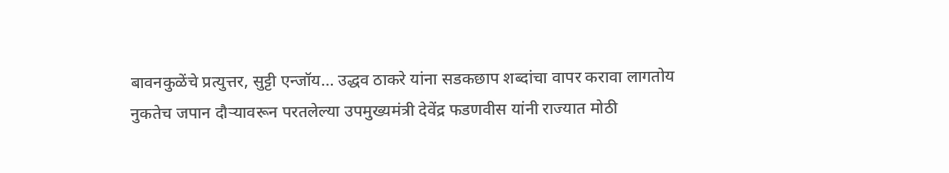बावनकुळेंचे प्रत्युत्तर, सुट्टी एन्जॉय… उद्धव ठाकरे यांना सडकछाप शब्दांचा वापर करावा लागतोय
नुकतेच जपान दौऱ्यावरून परतलेल्या उपमुख्यमंत्री देवेंद्र फडणवीस यांनी राज्यात मोठी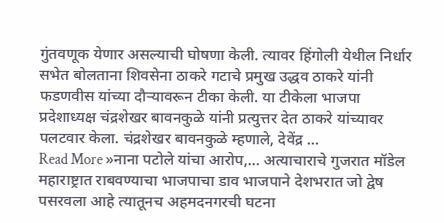गुंतवणूक येणार असल्याची घोषणा केली. त्यावर हिंगोली येथील निर्धार सभेत बोलताना शिवसेना ठाकरे गटाचे प्रमुख उद्धव ठाकरे यांनी फडणवीस यांच्या दौऱ्यावरून टीका केली. या टीकेला भाजपा प्रदेशाध्यक्ष चंद्रशेखर बावनकुळे यांनी प्रत्युत्तर देत ठाकरे यांच्यावर पलटवार केला. चंद्रशेखर बावनकुळे म्हणाले, देवेंद्र …
Read More »नाना पटोले यांचा आरोप,… अत्याचाराचे गुजरात मॉडेल महाराष्ट्रात राबवण्याचा भाजपाचा डाव भाजपाने देशभरात जो द्वेष पसरवला आहे त्यातूनच अहमदनगरची घटना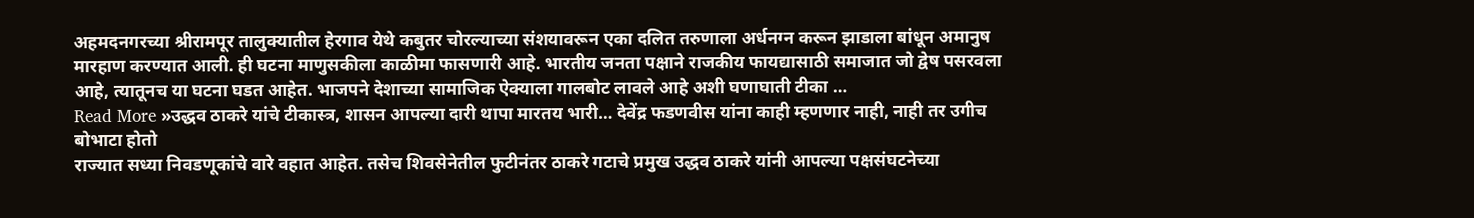अहमदनगरच्या श्रीरामपूर तालुक्यातील हेरगाव येथे कबुतर चोरल्याच्या संशयावरून एका दलित तरुणाला अर्धनग्न करून झाडाला बांधून अमानुष मारहाण करण्यात आली. ही घटना माणुसकीला काळीमा फासणारी आहे. भारतीय जनता पक्षाने राजकीय फायद्यासाठी समाजात जो द्वेष पसरवला आहे, त्यातूनच या घटना घडत आहेत. भाजपने देशाच्या सामाजिक ऐक्याला गालबोट लावले आहे अशी घणाघाती टीका …
Read More »उद्धव ठाकरे यांचे टीकास्त्र, शासन आपल्या दारी थापा मारतय भारी… देवेंद्र फडणवीस यांना काही म्हणणार नाही, नाही तर उगीच बोभाटा होतो
राज्यात सध्या निवडणूकांचे वारे वहात आहेत. तसेच शिवसेनेतील फुटीनंतर ठाकरे गटाचे प्रमुख उद्धव ठाकरे यांनी आपल्या पक्षसंघटनेच्या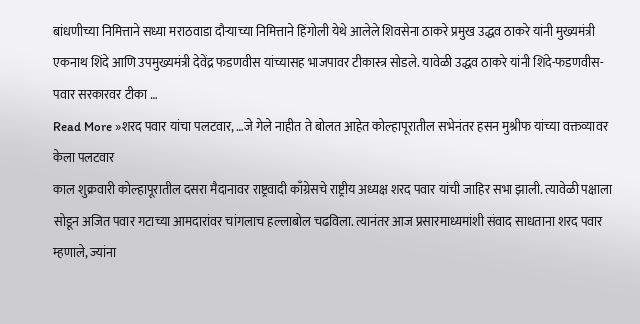बांधणीच्या निमित्ताने सध्या मराठवाडा दौऱ्याच्या निमित्ताने हिंगोली येथे आलेले शिवसेना ठाकरे प्रमुख उद्धव ठाकरे यांनी मुख्यमंत्री एकनाथ शिंदे आणि उपमुख्यमंत्री देवेंद्र फडणवीस यांच्यासह भाजपावर टीकास्त्र सोडले. यावेळी उद्धव ठाकरे यांनी शिंदे-फडणवीस-पवार सरकारवर टीका …
Read More »शरद पवार यांचा पलटवार, …जे गेले नाहीत ते बोलत आहेत कोल्हापूरातील सभेनंतर हसन मुश्रीफ यांच्या वक्तव्यावर केला पलटवार
काल शुक्रवारी कोल्हापूरातील दसरा मैदानावर राष्ट्रवादी काँग्रेसचे राष्ट्रीय अध्यक्ष शरद पवार यांची जाहिर सभा झाली. त्यावेळी पक्षाला सोडून अजित पवार गटाच्या आमदारांवर चांगलाच हल्लाबोल चढविला. त्यानंतर आज प्रसारमाध्यमांशी संवाद साधताना शरद पवार म्हणाले, ज्यांना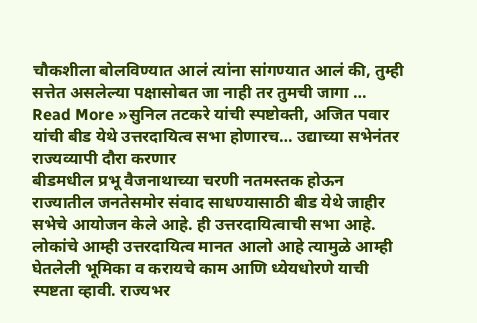चौकशीला बोलविण्यात आलं त्यांना सांगण्यात आलं की, तुम्ही सत्तेत असलेल्या पक्षासोबत जा नाही तर तुमची जागा …
Read More »सुनिल तटकरे यांची स्पष्टोक्ती, अजित पवार यांची बीड येथे उत्तरदायित्व सभा होणारच… उद्याच्या सभेनंतर राज्यव्यापी दौरा करणार
बीडमधील प्रभू वैजनाथाच्या चरणी नतमस्तक होऊन राज्यातील जनतेसमोर संवाद साधण्यासाठी बीड येथे जाहीर सभेचे आयोजन केले आहे. ही उत्तरदायित्वाची सभा आहे. लोकांचे आम्ही उत्तरदायित्व मानत आलो आहे त्यामुळे आम्ही घेतलेली भूमिका व करायचे काम आणि ध्येयधोरणे याची स्पष्टता व्हावी. राज्यभर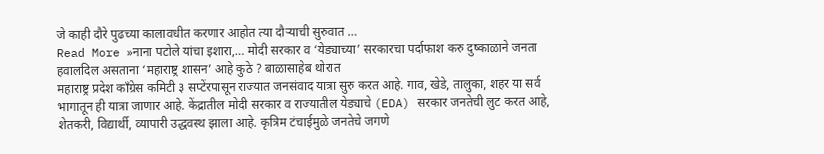जे काही दौरे पुढच्या कालावधीत करणार आहोत त्या दौऱ्याची सुरुवात …
Read More »नाना पटोले यांचा इशारा,… मोदी सरकार व ‘येड्याच्या’ सरकारचा पर्दाफाश करु दुष्काळाने जनता हवालदिल असताना ‘महाराष्ट्र शासन’ आहे कुठे ? बाळासाहेब थोरात
महाराष्ट्र प्रदेश काँग्रेस कमिटी ३ सप्टेंरपासून राज्यात जनसंवाद यात्रा सुरु करत आहे. गाव, खेडे, तालुका, शहर या सर्व भागातून ही यात्रा जाणार आहे. केंद्रातील मोदी सरकार व राज्यातील येड्याचे (EDA) सरकार जनतेची लुट करत आहे, शेतकरी, विद्यार्थी, व्यापारी उद्धवस्थ झाला आहे. कृत्रिम टंचाईमुळे जनतेचे जगणे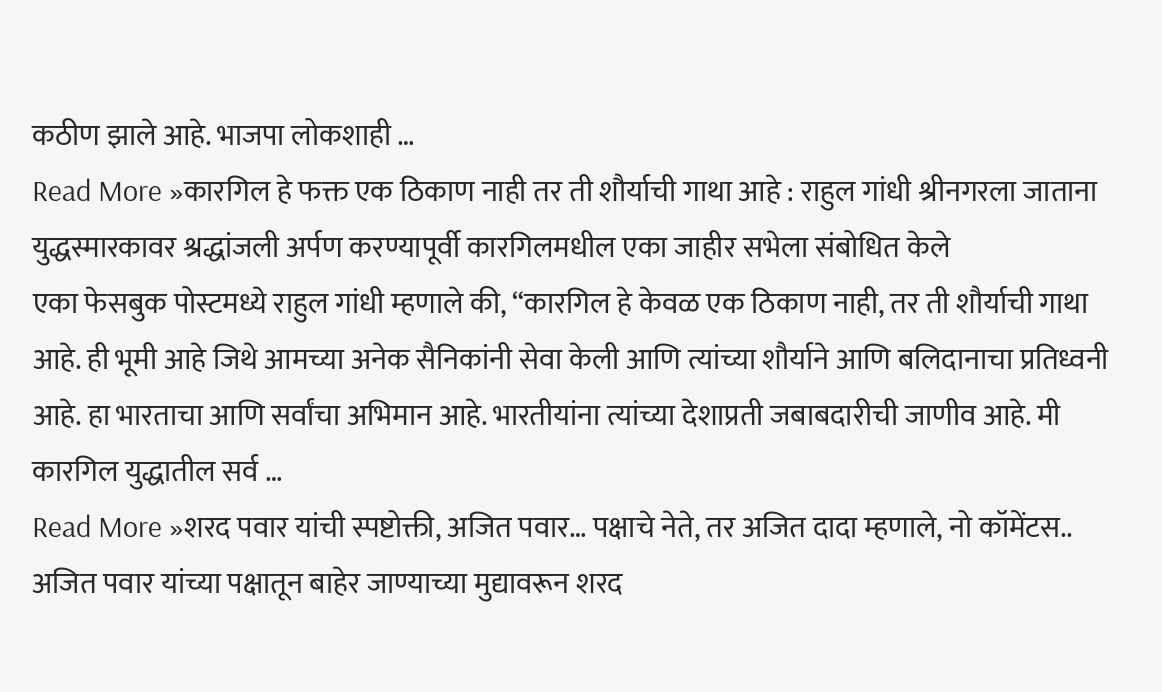कठीण झाले आहे. भाजपा लोकशाही …
Read More »कारगिल हे फक्त एक ठिकाण नाही तर ती शौर्याची गाथा आहे : राहुल गांधी श्रीनगरला जाताना युद्धस्मारकावर श्रद्धांजली अर्पण करण्यापूर्वी कारगिलमधील एका जाहीर सभेला संबोधित केले
एका फेसबुक पोस्टमध्ये राहुल गांधी म्हणाले की, “कारगिल हे केवळ एक ठिकाण नाही, तर ती शौर्याची गाथा आहे. ही भूमी आहे जिथे आमच्या अनेक सैनिकांनी सेवा केली आणि त्यांच्या शौर्याने आणि बलिदानाचा प्रतिध्वनी आहे. हा भारताचा आणि सर्वांचा अभिमान आहे. भारतीयांना त्यांच्या देशाप्रती जबाबदारीची जाणीव आहे. मी कारगिल युद्धातील सर्व …
Read More »शरद पवार यांची स्पष्टोक्ती, अजित पवार… पक्षाचे नेते, तर अजित दादा म्हणाले, नो कॉमेंटस.. अजित पवार यांच्या पक्षातून बाहेर जाण्याच्या मुद्यावरून शरद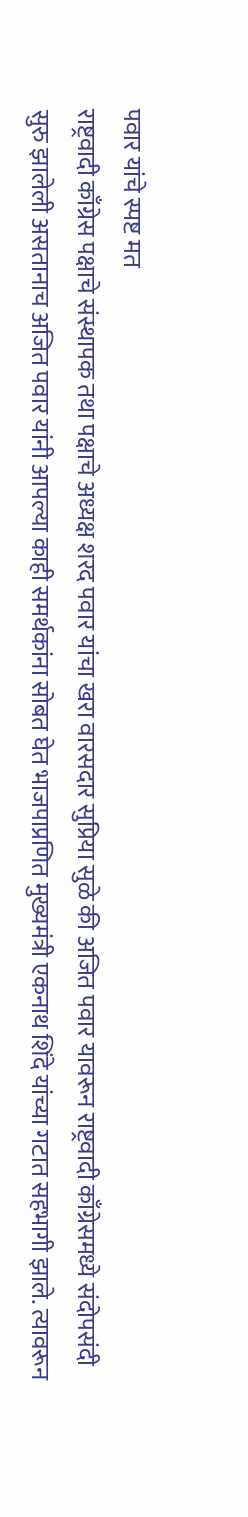पवार यांचे स्पष्ट मत
राष्ट्रवादी काँग्रेस पक्षाचे संस्थापक तथा पक्षाचे अध्यक्ष शरद पवार यांचा खरा वारसदार सुप्रिया सुळे की अजित पवार यावरून राष्ट्रवादी काँग्रेसमध्ये संदोपसंदी सुरु झालेली असतानाच अजित पवार यांनी आपल्या काही समर्थकांना सोबत घेत भाजपाप्रणित मुख्यमंत्री एकनाथ शिंदे यांच्या गटात सहभागी झाले. त्यावरून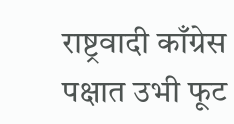राष्ट्रवादी काँग्रेस पक्षात उभी फूट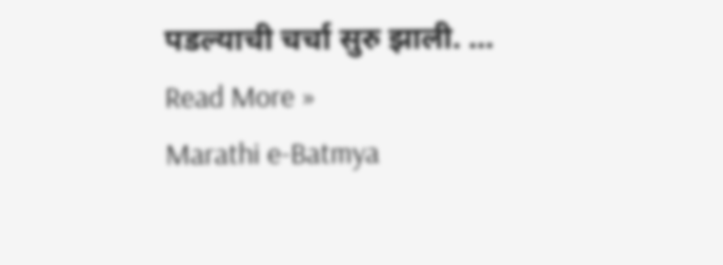पडल्याची चर्चा सुरु झाली. …
Read More »
Marathi e-Batmya